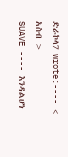ድራኮላ7 wrote:---- < አስብ >
SUAVE ---- እንዳልሆነ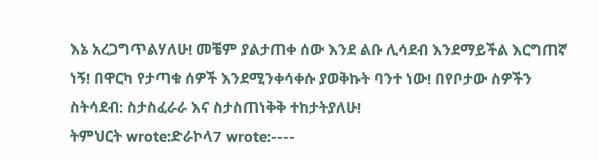እኔ አረጋግጥልሃለሁ! መቼም ያልታጠቀ ሰው እንደ ልቡ ሊሳደብ እንደማይችል እርግጠኛ ነኝ! በዋርካ የታጣቁ ሰዎች እንደሚንቀሳቀሱ ያወቅኩት ባንተ ነው! በየቦታው ስዎችን ስትሳደብ: ስታስፈራራ እና ስታስጠነቅቅ ተከታትያለሁ!
ትምህርት wrote:ድራኮላ7 wrote:----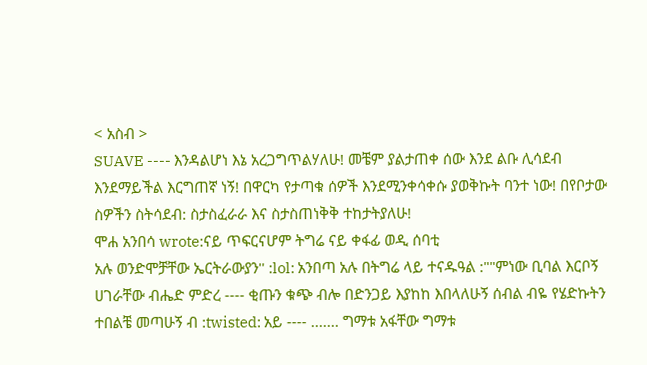< አስብ >
SUAVE ---- እንዳልሆነ እኔ አረጋግጥልሃለሁ! መቼም ያልታጠቀ ሰው እንደ ልቡ ሊሳደብ እንደማይችል እርግጠኛ ነኝ! በዋርካ የታጣቁ ሰዎች እንደሚንቀሳቀሱ ያወቅኩት ባንተ ነው! በየቦታው ስዎችን ስትሳደብ: ስታስፈራራ እና ስታስጠነቅቅ ተከታትያለሁ!
ሞሐ አንበሳ wrote:ናይ ጥፍርናሆም ትግሬ ናይ ቀፋፊ ወዲ ሰባቲ
አሉ ወንድሞቻቸው ኤርትራውያን'' :lol: አንበጣ አሉ በትግሬ ላይ ተናዱዓል :""ምነው ቢባል እርቦኝ ሀገራቸው ብሔድ ምድረ ---- ቂጡን ቁጭ ብሎ በድንጋይ እያከከ እበላለሁኝ ሰብል ብዬ የሄድኩትን ተበልቼ መጣሁኝ ብ :twisted: አይ ---- ....... ግማቱ አፋቸው ግማቱ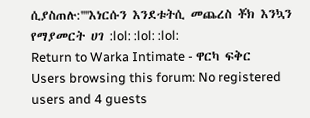ሲያስጠሉ:''''እነርሱን እንደቱትሲ መጨረስ ቾክ እንኳን የማያመርት ሀገ :lol: :lol: :lol:
Return to Warka Intimate - ዋርካ ፍቅር
Users browsing this forum: No registered users and 4 guests